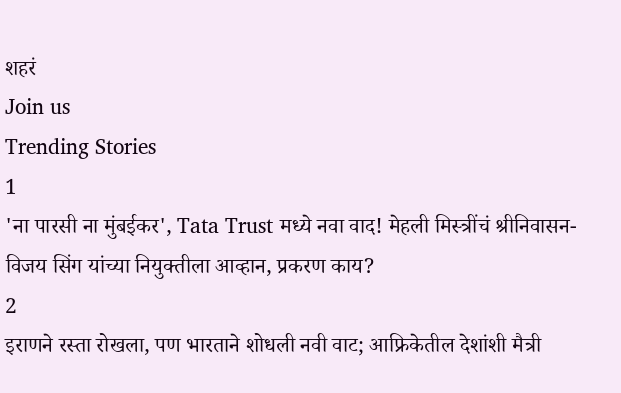शहरं
Join us
Trending Stories
1
'ना पारसी ना मुंबईकर', Tata Trust मध्ये नवा वाद! मेहली मिस्त्रींचं श्रीनिवासन-विजय सिंग यांच्या नियुक्तीला आव्हान, प्रकरण काय?
2
इराणने रस्ता रोखला, पण भारताने शोधली नवी वाट; आफ्रिकेतील देशांशी मैत्री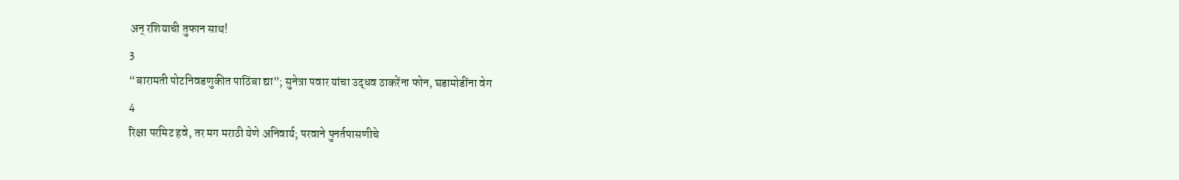अन् रशियाची तुफान साथ!
3
“बारामती पोटनिवडणुकीत पाठिंबा द्या”; सुनेत्रा पवार यांचा उद्धव ठाकरेंना फोन, घडामोडींना वेग
4
रिक्षा परमिट हवे, तर मग मराठी येणे अनिवार्य; परवाने पुनर्तपासणीचे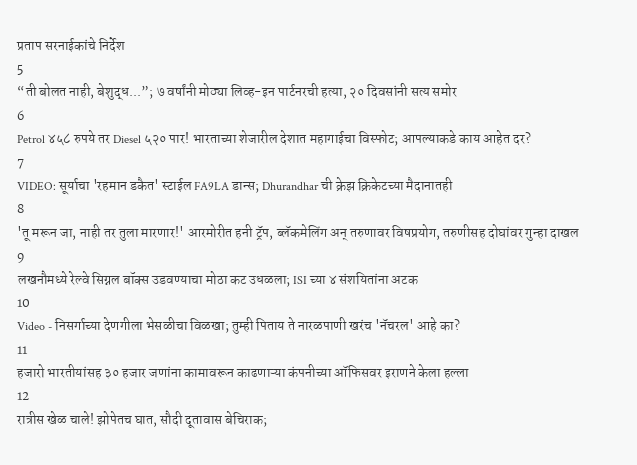प्रताप सरनाईकांचे निर्देश
5
“ती बोलत नाही, बेशुद्ध...”; ७ वर्षांनी मोठ्या लिव्ह-इन पार्टनरची हत्या, २० दिवसांनी सत्य समोर
6
Petrol ४५८ रुपये तर Diesel ५२० पार! भारताच्या शेजारील देशात महागाईचा विस्फोट; आपल्याकडे काय आहेत दर?
7
VIDEO: सूर्याचा 'रहमान डकैत' स्टाईल FA9LA डान्स; Dhurandhar ची क्रेझ क्रिकेटच्या मैदानातही
8
'तू मरून जा, नाही तर तुला मारणार!' आरमोरीत हनी ट्रॅप, ब्लॅकमेलिंग अन् तरुणावर विषप्रयोग, तरुणीसह दोघांवर गुन्हा दाखल
9
लखनौमध्ये रेल्वे सिग्नल बॉक्स उडवण्याचा मोठा कट उधळला; ISI च्या ४ संशयितांना अटक
10
Video - निसर्गाच्या देणगीला भेसळीचा विळखा; तुम्ही पिताय ते नारळपाणी खरंच 'नॅचरल' आहे का?
11
हजारो भारतीयांसह ३० हजार जणांना कामावरून काढणाऱ्या कंपनीच्या ऑफिसवर इराणने केला हल्ला
12
रात्रीस खेळ चाले! झोपेतच घात, सौदी दूतावास बेचिराक;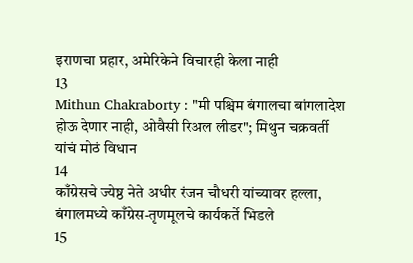इराणचा प्रहार, अमेरिकेने विचारही केला नाही
13
Mithun Chakraborty : "मी पश्चिम बंगालचा बांगलादेश होऊ देणार नाही, ओवैसी रिअल लीडर"; मिथुन चक्रवर्ती यांचं मोठं विधान
14
काँग्रेसचे ज्येष्ठ नेते अधीर रंजन चौधरी यांच्यावर हल्ला, बंगालमध्ये काँग्रेस-तृणमूलचे कार्यकर्ते भिडले
15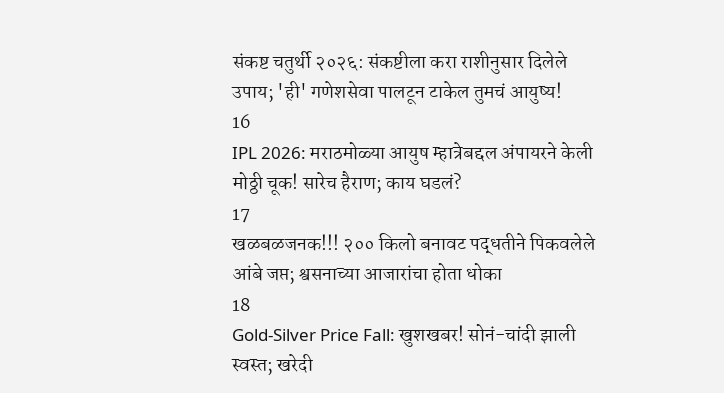संकष्ट चतुर्थी २०२६: संकष्टीला करा राशीनुसार दिलेले उपाय; 'ही' गणेशसेवा पालटून टाकेल तुमचं आयुष्य!
16
IPL 2026: मराठमोळ्या आयुष म्हात्रेबद्दल अंपायरने केली मोठ्ठी चूक! सारेच हैराण; काय घडलं?
17
खळबळजनक!!! २०० किलो बनावट पद्धतीने पिकवलेले आंबे जप्त; श्वसनाच्या आजारांचा होता धोका
18
Gold-Silver Price Fall: खुशखबर! सोनं-चांदी झाली स्वस्त; खरेदी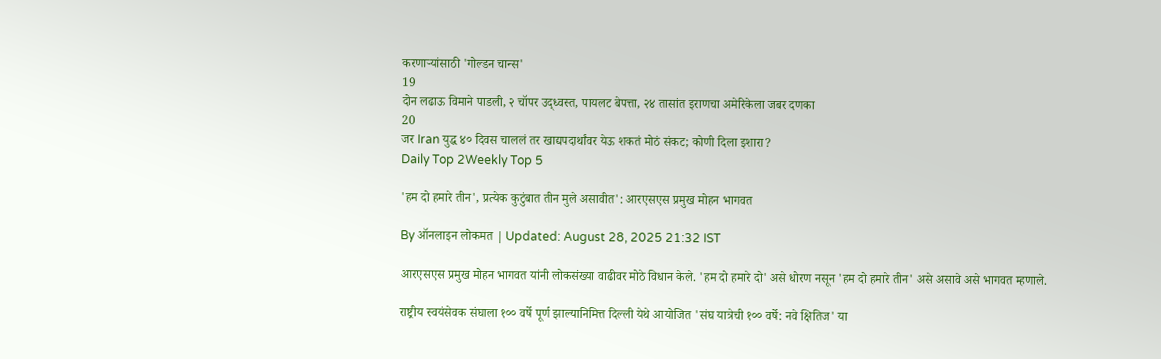करणाऱ्यांसाठी 'गोल्डन चान्स'
19
दोन लढाऊ विमाने पाडली, २ चॉपर उद्ध्वस्त, पायलट बेपत्ता, २४ तासांत इराणचा अमेरिकेला जबर दणका
20
जर Iran युद्ध ४० दिवस चाललं तर खाद्यपदार्थांवर येऊ शकतं मोठं संकट; कोणी दिला इशारा?
Daily Top 2Weekly Top 5

'हम दो हमारे तीन', प्रत्येक कुटुंबात तीन मुले असावीत': आरएसएस प्रमुख मोहन भागवत

By ऑनलाइन लोकमत | Updated: August 28, 2025 21:32 IST

आरएसएस प्रमुख मोहन भागवत यांनी लोकसंख्या वाढीवर मोठे विधान केले. 'हम दो हमारे दो' असे धोरण नसून 'हम दो हमारे तीन' असे असावे असे भागवत म्हणाले.

राष्ट्रीय स्वयंसेवक संघाला १०० वर्षे पूर्ण झाल्यानिमित्त दिल्ली येथे आयोजित 'संघ यात्रेची १०० वर्षे: नवे क्षितिज' या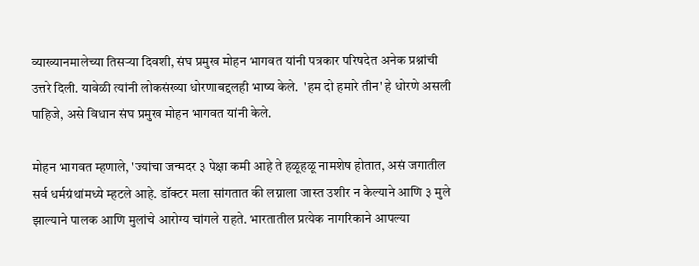व्याख्यानमालेच्या तिसऱ्या दिवशी, संघ प्रमुख मोहन भागवत यांनी पत्रकार परिषदेत अनेक प्रश्नांची उत्तरे दिली. यावेळी त्यांनी लोकसंख्या धोरणाबद्दलही भाष्य केले.  'हम दो हमारे तीन' हे धोरणे असली पाहिजे, असे विधान संघ प्रमुख मोहन भागवत यांनी केले.

मोहन भागवत म्हणाले, 'ज्यांचा जन्मदर ३ पेक्षा कमी आहे ते हळूहळू नामशेष होतात, असं जगातील सर्व धर्मग्रंथांमध्ये म्हटले आहे. डॉक्टर मला सांगतात की लग्नाला जास्त उशीर न केल्याने आणि ३ मुले झाल्याने पालक आणि मुलांचे आरोग्य चांगले राहते. भारतातील प्रत्येक नागरिकाने आपल्या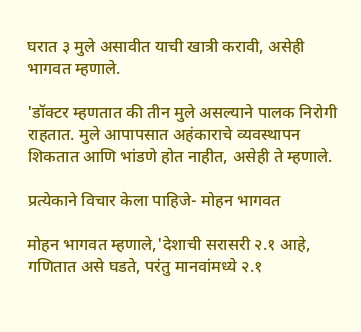घरात ३ मुले असावीत याची खात्री करावी, असेही भागवत म्हणाले.

'डॉक्टर म्हणतात की तीन मुले असल्याने पालक निरोगी राहतात. मुले आपापसात अहंकाराचे व्यवस्थापन शिकतात आणि भांडणे होत नाहीत, असेही ते म्हणाले.

प्रत्येकाने विचार केला पाहिजे- मोहन भागवत

मोहन भागवत म्हणाले,'देशाची सरासरी २.१ आहे, गणितात असे घडते, परंतु मानवांमध्ये २.१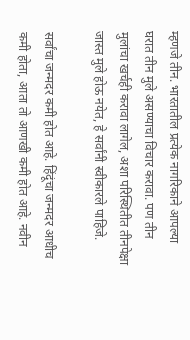म्हणजे तीन. भारतातील प्रत्येक नागरिकाने आपल्या घरात तीन मुले असण्याचा विचार करावा. पण तीन मुलांचा खर्चही करावा लागेल, अशा परिस्थितीत तीनपेक्षा जास्त मुले होऊ नयेत, हे सर्वांनी स्वीकारले पाहिजे.

सर्वांचा जन्मदर कमी होत आहे. हिंदूंचा जन्मदर आधीच कमी होता, आता तो आणखी कमी होत आहे. नवीन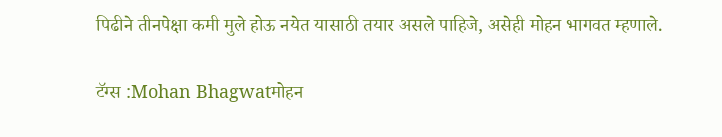पिढीने तीनपेक्षा कमी मुले होऊ नयेत यासाठी तयार असले पाहिजे, असेही मोहन भागवत म्हणाले.

टॅग्स :Mohan Bhagwatमोहन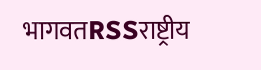भागवतRSSराष्ट्रीय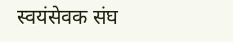स्वयंसेवक संघ